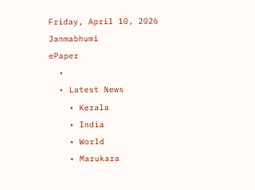Friday, April 10, 2026
Janmabhumi
ePaper
  •
  • Latest News
    • Kerala
    • India
    • World
    • Marukara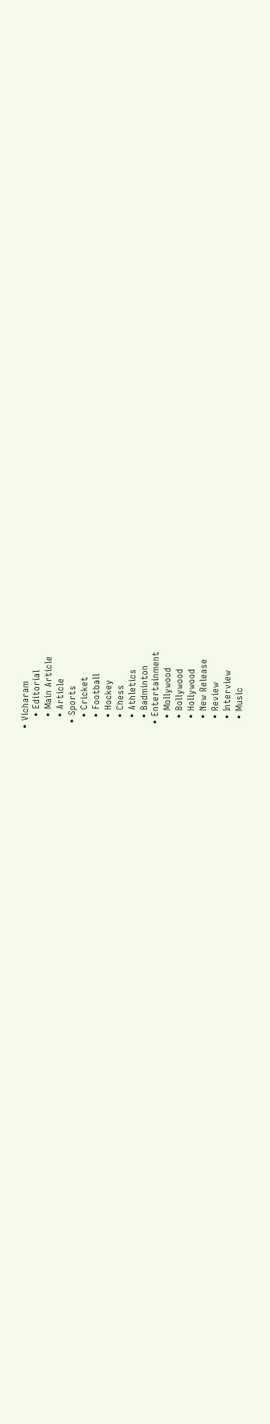• Vicharam
    • Editorial
    • Main Article
    • Article
  • Sports
    • Cricket
    • Football
    • Hockey
    • Chess
    • Athletics
    • Badminton
  • Entertainment
    • Mollywood
    • Bollywood
    • Hollywood
    • New Release
    • Review
    • Interview
    • Music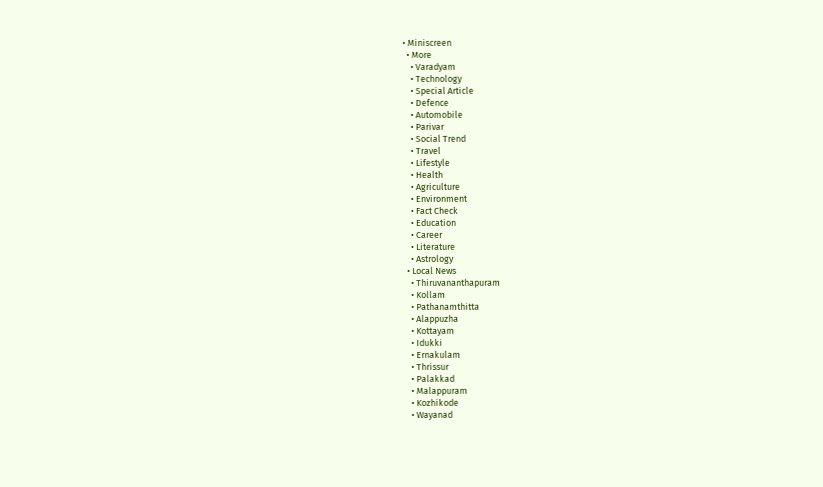• Miniscreen
  • More
    • Varadyam
    • Technology
    • Special Article
    • Defence
    • Automobile
    • Parivar
    • Social Trend
    • Travel
    • Lifestyle
    • Health
    • Agriculture
    • Environment
    • Fact Check
    • Education
    • Career
    • Literature
    • Astrology
  • Local News
    • Thiruvananthapuram
    • Kollam
    • Pathanamthitta
    • Alappuzha
    • Kottayam
    • Idukki
    • Ernakulam
    • Thrissur
    • Palakkad
    • Malappuram
    • Kozhikode
    • Wayanad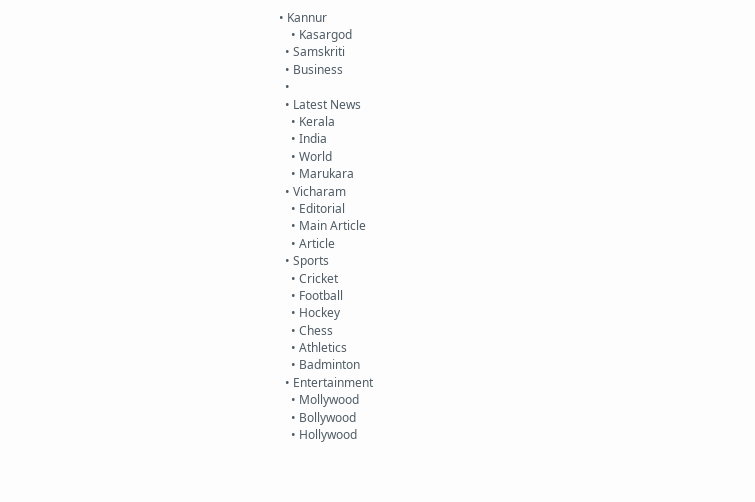• Kannur
    • Kasargod
  • Samskriti
  • Business
  •
  • Latest News
    • Kerala
    • India
    • World
    • Marukara
  • Vicharam
    • Editorial
    • Main Article
    • Article
  • Sports
    • Cricket
    • Football
    • Hockey
    • Chess
    • Athletics
    • Badminton
  • Entertainment
    • Mollywood
    • Bollywood
    • Hollywood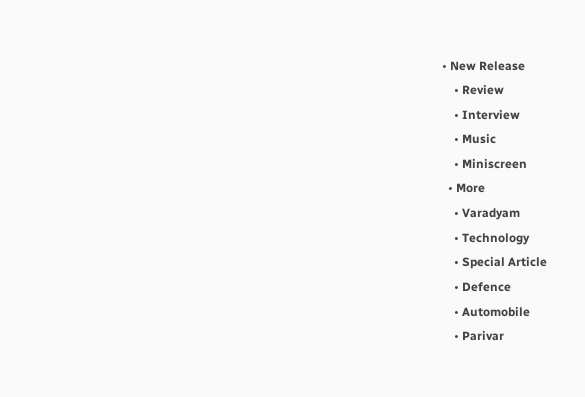• New Release
    • Review
    • Interview
    • Music
    • Miniscreen
  • More
    • Varadyam
    • Technology
    • Special Article
    • Defence
    • Automobile
    • Parivar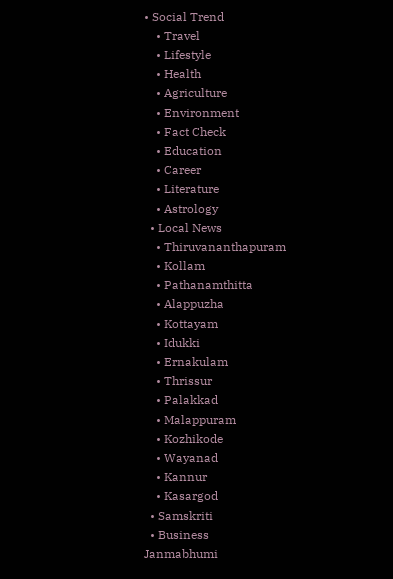• Social Trend
    • Travel
    • Lifestyle
    • Health
    • Agriculture
    • Environment
    • Fact Check
    • Education
    • Career
    • Literature
    • Astrology
  • Local News
    • Thiruvananthapuram
    • Kollam
    • Pathanamthitta
    • Alappuzha
    • Kottayam
    • Idukki
    • Ernakulam
    • Thrissur
    • Palakkad
    • Malappuram
    • Kozhikode
    • Wayanad
    • Kannur
    • Kasargod
  • Samskriti
  • Business
Janmabhumi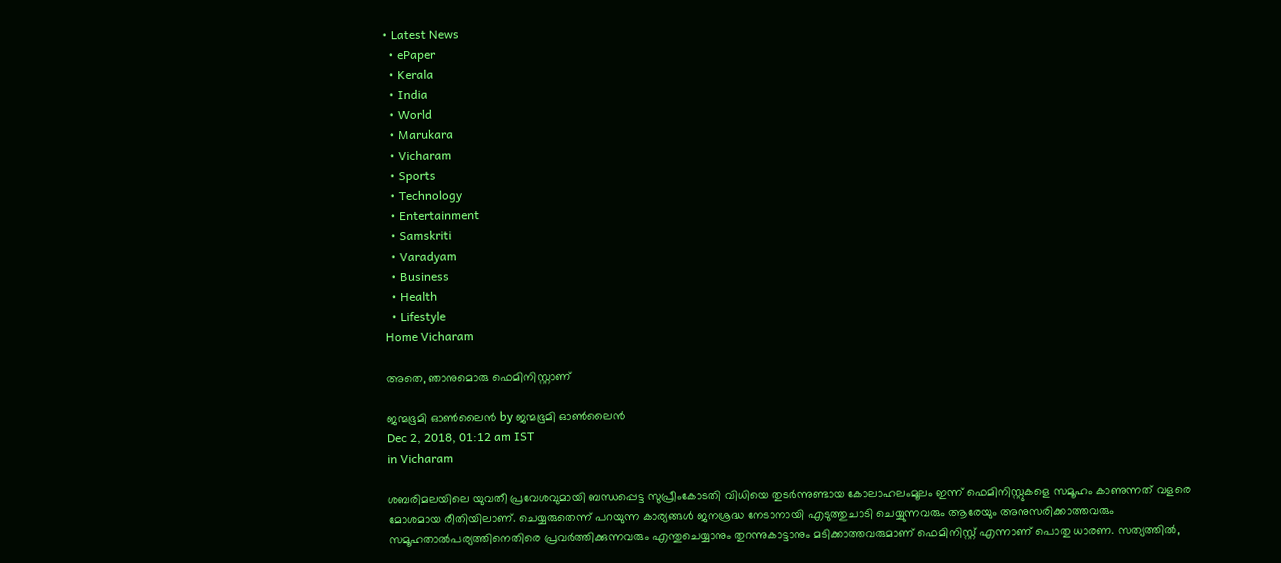• Latest News
  • ePaper
  • Kerala
  • India
  • World
  • Marukara
  • Vicharam
  • Sports
  • Technology
  • Entertainment
  • Samskriti
  • Varadyam
  • Business
  • Health
  • Lifestyle
Home Vicharam

അതെ, ഞാനുമൊരു ഫെമിനിസ്റ്റാണ്

ജന്മഭൂമി ഓണ്‍ലൈന്‍ by ജന്മഭൂമി ഓണ്‍ലൈന്‍
Dec 2, 2018, 01:12 am IST
in Vicharam

ശബരിമലയിലെ യുവതീ പ്രവേശവുമായി ബന്ധപ്പെട്ട സുപ്രീംകോടതി വിധിയെ തുടര്‍ന്നുണ്ടായ കോലാഹലംമൂലം ഇന്ന് ഫെമിനിസ്റ്റുകളെ സമൂഹം കാണുന്നത് വളരെ മോശമായ രീതിയിലാണ്. ചെയ്യരുതെന്ന് പറയുന്ന കാര്യങ്ങള്‍ ജനശ്രദ്ധ നേടാനായി എടുത്തുചാടി ചെയ്യുന്നവരും ആരേയും അനുസരിക്കാത്തവരും സമൂഹതാല്‍പര്യത്തിനെതിരെ പ്രവര്‍ത്തിക്കുന്നവരും എന്തുചെയ്യാനും തുറന്നുകാട്ടാനും മടിക്കാത്തവരുമാണ് ഫെമിനിസ്റ്റ് എന്നാണ് പൊതു ധാരണ. സത്യത്തില്‍,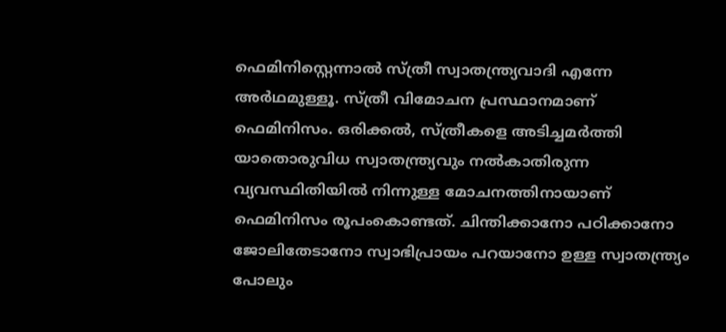ഫെമിനിസ്റ്റെന്നാല്‍ സ്ത്രീ സ്വാതന്ത്ര്യവാദി എന്നേ അര്‍ഥമുള്ളൂ. സ്ത്രീ വിമോചന പ്രസ്ഥാനമാണ് ഫെമിനിസം. ഒരിക്കല്‍, സ്ത്രീകളെ അടിച്ചമര്‍ത്തി യാതൊരുവിധ സ്വാതന്ത്ര്യവും നല്‍കാതിരുന്ന വ്യവസ്ഥിതിയില്‍ നിന്നുള്ള മോചനത്തിനായാണ് ഫെമിനിസം രൂപംകൊണ്ടത്. ചിന്തിക്കാനോ പഠിക്കാനോ ജോലിതേടാനോ സ്വാഭിപ്രായം പറയാനോ ഉള്ള സ്വാതന്ത്ര്യം പോലും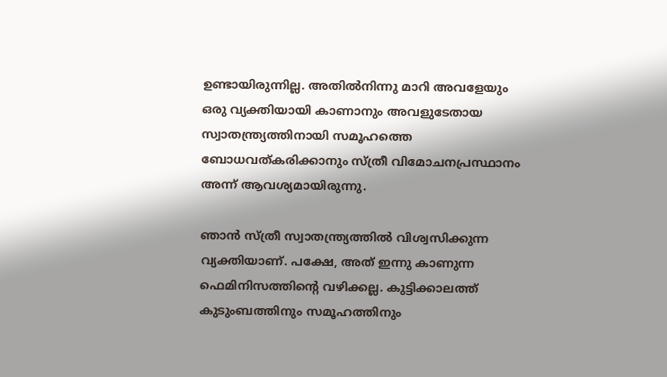ഉണ്ടായിരുന്നില്ല. അതില്‍നിന്നു മാറി അവളേയും ഒരു വ്യക്തിയായി കാണാനും അവളുടേതായ സ്വാതന്ത്ര്യത്തിനായി സമൂഹത്തെ ബോധവത്കരിക്കാനും സ്ത്രീ വിമോചനപ്രസ്ഥാനം അന്ന് ആവശ്യമായിരുന്നു.

ഞാന്‍ സ്ത്രീ സ്വാതന്ത്ര്യത്തില്‍ വിശ്വസിക്കുന്ന വ്യക്തിയാണ്. പക്ഷേ, അത് ഇന്നു കാണുന്ന ഫെമിനിസത്തിന്റെ വഴിക്കല്ല. കുട്ടിക്കാലത്ത് കുടുംബത്തിനും സമൂഹത്തിനും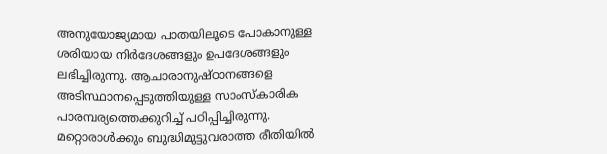അനുയോജ്യമായ പാതയിലൂടെ പോകാനുള്ള ശരിയായ നിര്‍ദേശങ്ങളും ഉപദേശങ്ങളും ലഭിച്ചിരുന്നു. ആചാരാനുഷ്ഠാനങ്ങളെ അടിസ്ഥാനപ്പെടുത്തിയുള്ള സാംസ്‌കാരിക പാരമ്പര്യത്തെക്കുറിച്ച് പഠിപ്പിച്ചിരുന്നു. മറ്റൊരാള്‍ക്കും ബുദ്ധിമുട്ടുവരാത്ത രീതിയില്‍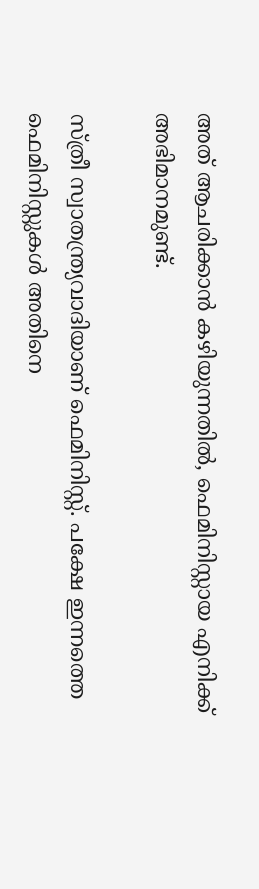അത് ആചരിക്കാന്‍ കഴിയുന്നതില്‍, ഫെമിനിസ്റ്റായ എനിക്ക് അഭിമാനമുണ്ട്.

സ്ത്രീ സ്വാതന്ത്ര്യവാദിയാണ് ഫെമിനിസ്റ്റ്. പക്ഷേ ഇന്നത്തെ ഫെമിനിസ്റ്റുകള്‍ അതിനെ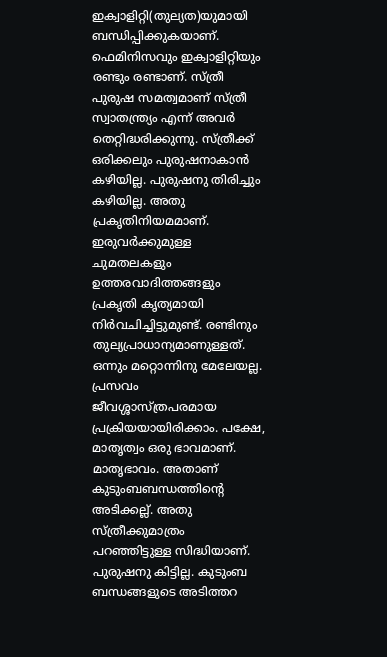ഇക്വാളിറ്റി(തുല്യത)യുമായി ബന്ധിപ്പിക്കുകയാണ്. ഫെമിനിസവും ഇക്വാളിറ്റിയും രണ്ടും രണ്ടാണ്. സ്ത്രീ പുരുഷ സമത്വമാണ് സ്ത്രീ സ്വാതന്ത്ര്യം എന്ന് അവര്‍ തെറ്റിദ്ധരിക്കുന്നു. സ്ത്രീക്ക് ഒരിക്കലും പുരുഷനാകാന്‍ കഴിയില്ല. പുരുഷനു തിരിച്ചും കഴിയില്ല. അതു പ്രകൃതിനിയമമാണ്. ഇരുവര്‍ക്കുമുള്ള ചുമതലകളും ഉത്തരവാദിത്തങ്ങളും പ്രകൃതി കൃത്യമായി നിര്‍വചിച്ചിട്ടുമുണ്ട്. രണ്ടിനും തുല്യപ്രാധാന്യമാണുള്ളത്. ഒന്നും മറ്റൊന്നിനു മേലേയല്ല. പ്രസവം ജീവശ്ശാസ്ത്രപരമായ പ്രക്രിയയായിരിക്കാം. പക്ഷേ, മാതൃത്വം ഒരു ഭാവമാണ്. മാതൃഭാവം. അതാണ് കുടുംബബന്ധത്തിന്റെ അടിക്കല്ല്. അതു സ്ത്രീക്കുമാത്രം പറഞ്ഞിട്ടുള്ള സിദ്ധിയാണ്. പുരുഷനു കിട്ടില്ല. കുടുംബ ബന്ധങ്ങളുടെ അടിത്തറ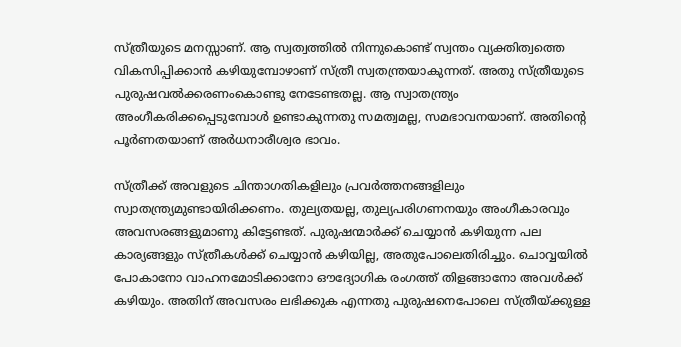സ്ത്രീയുടെ മനസ്സാണ്. ആ സ്വത്വത്തില്‍ നിന്നുകൊണ്ട് സ്വന്തം വ്യക്തിത്വത്തെ വികസിപ്പിക്കാന്‍ കഴിയുമ്പോഴാണ് സ്ത്രീ സ്വതന്ത്രയാകുന്നത്. അതു സ്ത്രീയുടെ പുരുഷവല്‍ക്കരണംകൊണ്ടു നേടേണ്ടതല്ല. ആ സ്വാതന്ത്ര്യം അംഗീകരിക്കപ്പെടുമ്പോള്‍ ഉണ്ടാകുന്നതു സമത്വമല്ല, സമഭാവനയാണ്. അതിന്റെ പൂര്‍ണതയാണ് അര്‍ധനാരീശ്വര ഭാവം.

സ്ത്രീക്ക് അവളുടെ ചിന്താഗതികളിലും പ്രവര്‍ത്തനങ്ങളിലും സ്വാതന്ത്ര്യമുണ്ടായിരിക്കണം. തുല്യതയല്ല, തുല്യപരിഗണനയും അംഗീകാരവും അവസരങ്ങളുമാണു കിട്ടേണ്ടത്. പുരുഷന്മാര്‍ക്ക് ചെയ്യാന്‍ കഴിയുന്ന പല കാര്യങ്ങളും സ്ത്രീകള്‍ക്ക് ചെയ്യാന്‍ കഴിയില്ല, അതുപോലെതിരിച്ചും. ചൊവ്വയില്‍ പോകാനോ വാഹനമോടിക്കാനോ ഔദ്യോഗിക രംഗത്ത് തിളങ്ങാനോ അവള്‍ക്ക് കഴിയും. അതിന് അവസരം ലഭിക്കുക എന്നതു പുരുഷനെപോലെ സ്ത്രീയ്‌ക്കുള്ള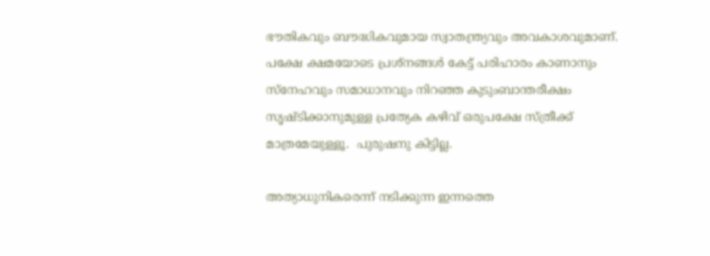ഭൗതികവും ബൗദ്ധികവുമായ സ്വാതന്ത്ര്യവും അവകാശവുമാണ്. പക്ഷേ ക്ഷമയോടെ പ്രശ്‌നങ്ങള്‍ കേട്ട് പരിഹാരം കാണാനും സ്‌നേഹവും സമാധാനവും നിറഞ്ഞ കുടുംബാന്തരീക്ഷം സൃഷ്ടിക്കാനുമുള്ള പ്രത്യേക കഴിവ് ഒരുപക്ഷേ സ്ത്രീക്ക് മാത്രമേയുള്ളൂ.  പുരുഷനു കിട്ടില്ല.

അത്യാധുനികരെന്ന് നടിക്കുന്ന ഇന്നത്തെ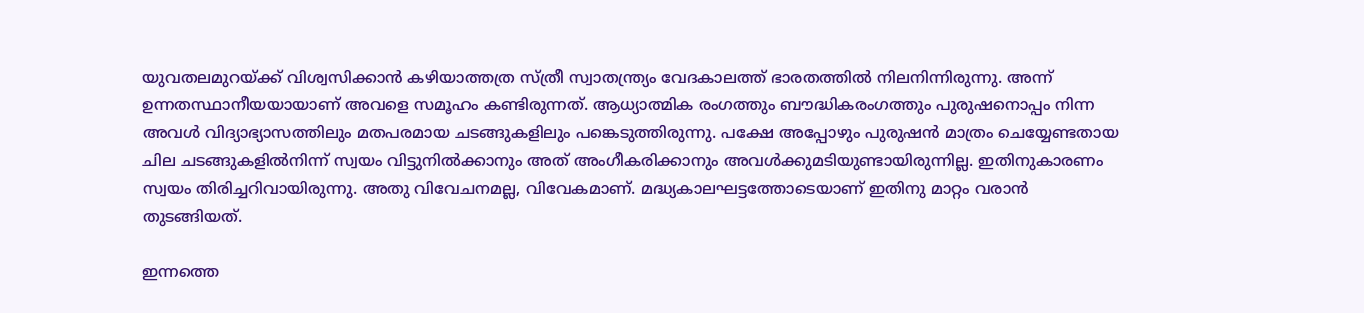യുവതലമുറയ്‌ക്ക് വിശ്വസിക്കാന്‍ കഴിയാത്തത്ര സ്ത്രീ സ്വാതന്ത്ര്യം വേദകാലത്ത് ഭാരതത്തില്‍ നിലനിന്നിരുന്നു. അന്ന് ഉന്നതസ്ഥാനീയയായാണ് അവളെ സമൂഹം കണ്ടിരുന്നത്. ആധ്യാത്മിക രംഗത്തും ബൗദ്ധികരംഗത്തും പുരുഷനൊപ്പം നിന്ന അവള്‍ വിദ്യാഭ്യാസത്തിലും മതപരമായ ചടങ്ങുകളിലും പങ്കെടുത്തിരുന്നു. പക്ഷേ അപ്പോഴും പുരുഷന്‍ മാത്രം ചെയ്യേണ്ടതായ ചില ചടങ്ങുകളില്‍നിന്ന് സ്വയം വിട്ടുനില്‍ക്കാനും അത് അംഗീകരിക്കാനും അവള്‍ക്കുമടിയുണ്ടായിരുന്നില്ല. ഇതിനുകാരണം സ്വയം തിരിച്ചറിവായിരുന്നു. അതു വിവേചനമല്ല, വിവേകമാണ്. മദ്ധ്യകാലഘട്ടത്തോടെയാണ് ഇതിനു മാറ്റം വരാന്‍ തുടങ്ങിയത്.

ഇന്നത്തെ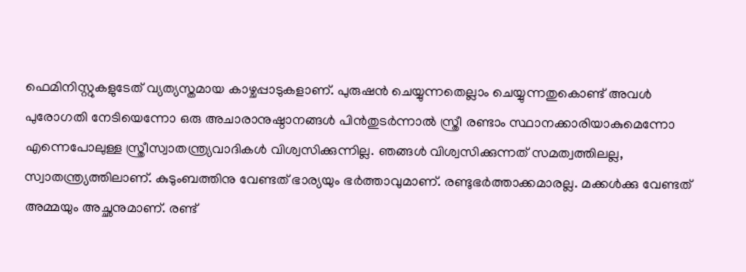ഫെമിനിസ്റ്റുകളുടേത് വ്യത്യസ്തമായ കാഴ്ചപ്പാടുകളാണ്. പുരുഷന്‍ ചെയ്യുന്നതെല്ലാം ചെയ്യുന്നതുകൊണ്ട് അവള്‍ പുരോഗതി നേടിയെന്നോ ഒരു അചാരാനുഷ്ഠാനങ്ങള്‍ പിന്‍തുടര്‍ന്നാല്‍ സ്ത്രീ രണ്ടാം സ്ഥാനക്കാരിയാകുമെന്നോ എന്നെപോലുള്ള സ്ത്രീസ്വാതന്ത്ര്യവാദികള്‍ വിശ്വസിക്കുന്നില്ല. ഞങ്ങള്‍ വിശ്വസിക്കുന്നത് സമത്വത്തിലല്ല, സ്വാതന്ത്ര്യത്തിലാണ്. കുടുംബത്തിനു വേണ്ടത് ഭാര്യയും ഭര്‍ത്താവുമാണ്. രണ്ടുഭര്‍ത്താക്കമാരല്ല. മക്കള്‍ക്കു വേണ്ടത് അമ്മയും അച്ഛനുമാണ്. രണ്ട്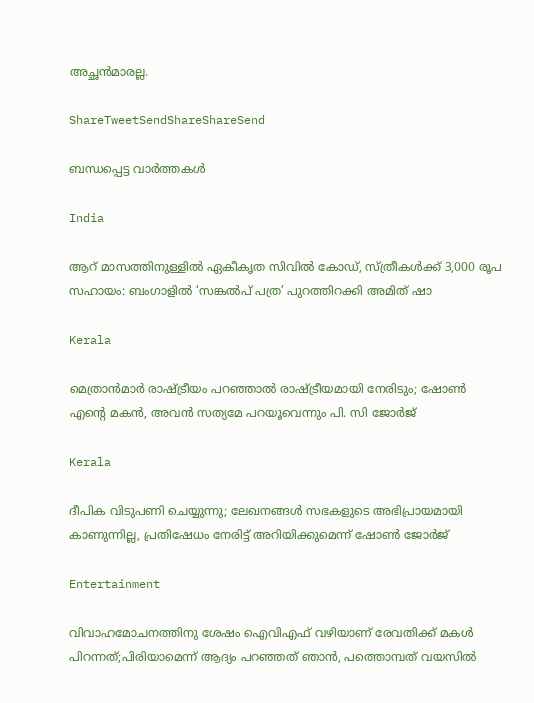അച്ഛന്‍മാരല്ല.

ShareTweetSendShareShareSend

ബന്ധപ്പെട്ട വാര്‍ത്തകള്‍

India

ആറ് മാസത്തിനുള്ളിൽ ഏകീകൃത സിവിൽ കോഡ്, സ്ത്രീകൾക്ക് 3,000 രൂപ സഹായം: ബംഗാളിൽ ‘സങ്കൽപ് പത്ര’ പുറത്തിറക്കി അമിത് ഷാ

Kerala

മെത്രാൻമാർ രാഷ്‌ട്രീയം പറഞ്ഞാൽ രാഷ്‌ട്രീയമായി നേരിടും; ഷോൺ എന്റെ മകൻ, അവൻ സത്യമേ പറയൂവെന്നും പി. സി ജോർജ്

Kerala

ദീപിക വിടുപണി ചെയ്യുന്നു; ലേഖനങ്ങൾ സഭകളുടെ അഭിപ്രായമായി കാണുന്നില്ല, പ്രതിഷേധം നേരിട്ട് അറിയിക്കുമെന്ന് ഷോൺ ജോർജ്

Entertainment

വിവാഹമോചനത്തിനു ശേഷം ഐവിഎഫ് വഴിയാണ് രേവതിക്ക് മകൾ പിറന്നത്;പിരിയാമെന്ന് ആദ്യം പറഞ്ഞത് ഞാൻ, പത്തൊമ്പത് വയസിൽ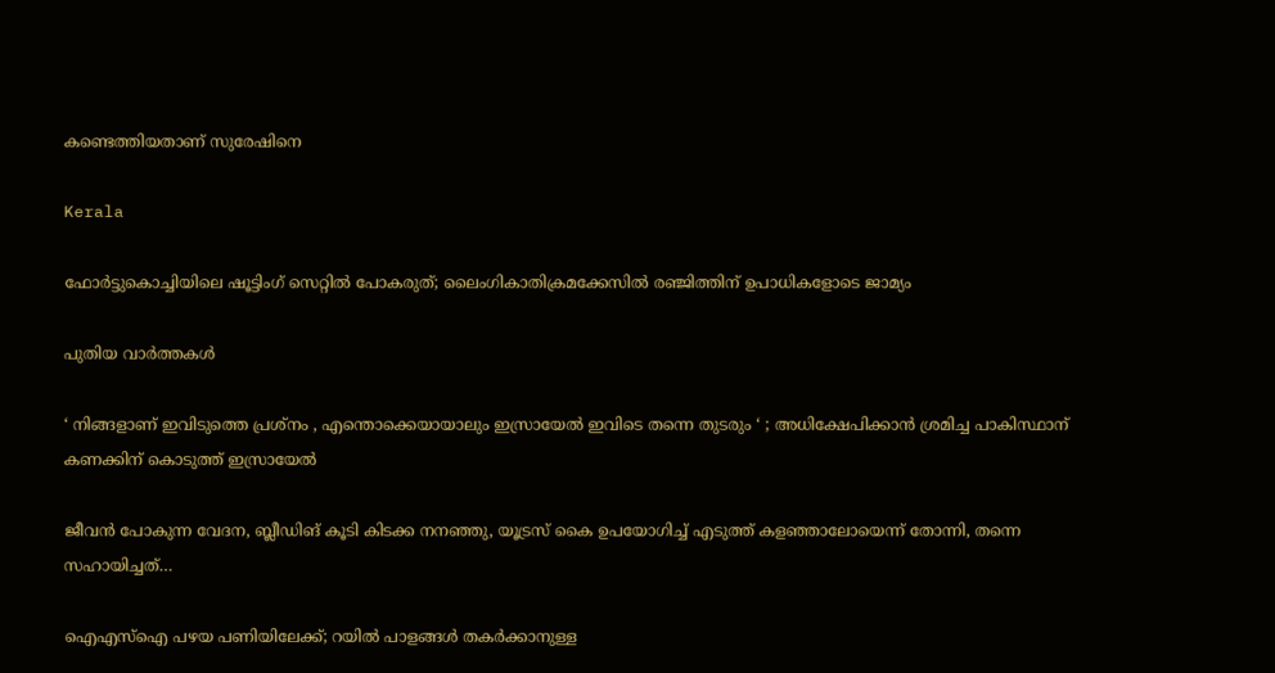കണ്ടെത്തിയതാണ് സുരേഷിനെ

Kerala

ഫോർട്ടുകൊച്ചിയിലെ ഷൂട്ടിംഗ് സെറ്റിൽ പോകരുത്; ലൈംഗികാതിക്രമക്കേസിൽ രഞ്ജിത്തിന് ഉപാധികളോടെ ജാമ്യം

പുതിയ വാര്‍ത്തകള്‍

‘ നിങ്ങളാണ് ഇവിടുത്തെ പ്രശ്നം , എന്തൊക്കെയായാലും ഇസ്രായേൽ ഇവിടെ തന്നെ തുടരും ‘ ; അധിക്ഷേപിക്കാൻ ശ്രമിച്ച പാകിസ്ഥാന് കണക്കിന് കൊടുത്ത് ഇസ്രായേൽ

ജീവൻ പോകുന്ന വേദന, ബ്ലീഡിങ് കൂടി കിടക്ക നനഞ്ഞു, യൂട്രസ് കൈ ഉപയോഗിച്ച് എടുത്ത് കളഞ്ഞാലോയെന്ന് തോന്നി, തന്നെ സഹായിച്ചത്…

ഐഎസ്‌ഐ പഴയ പണിയിലേക്ക്; റയിൽ പാളങ്ങൾ തകർക്കാനുള്ള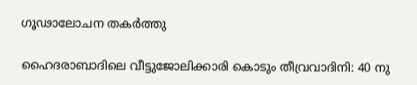ഗൂഢാലോചന തകർത്തു

ഹൈദരാബാദിലെ വീട്ടുജോലിക്കാരി കൊടും തീവ്രവാദിനി: 40 നു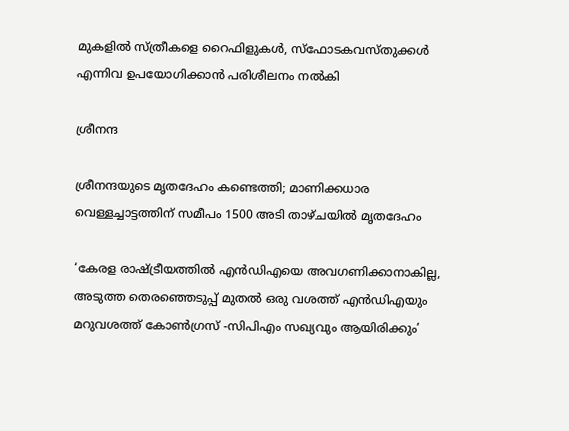മുകളിൽ സ്ത്രീകളെ റൈഫിളുകൾ, സ്ഫോടകവസ്തുക്കൾ എന്നിവ ഉപയോഗിക്കാൻ പരിശീലനം നൽകി

ശ്രീനന്ദ

ശ്രീനന്ദയുടെ മൃതദേഹം കണ്ടെത്തി; മാണിക്കധാര വെള്ളച്ചാട്ടത്തിന് സമീപം 1500 അടി താഴ്ചയിൽ മൃതദേഹം

‘കേരള രാഷ്‌ട്രീയത്തിൽ എൻഡിഎയെ അവഗണിക്കാനാകില്ല, അടുത്ത തെരഞ്ഞെടുപ്പ് മുതൽ ഒരു വശത്ത് എന്‍ഡിഎയും മറുവശത്ത് കോൺഗ്രസ് -സിപിഎം സഖ്യവും ആയിരിക്കും’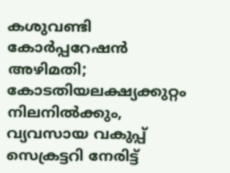കശുവണ്ടി കോർപ്പറേഷൻ അഴിമതി; കോടതിയലക്ഷ്യക്കുറ്റം നിലനിൽക്കും, വ്യവസായ വകുപ്പ് സെക്രട്ടറി നേരിട്ട്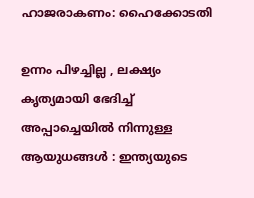ഹാജരാകണം: ഹൈക്കോടതി

ഉന്നം പിഴച്ചില്ല , ലക്ഷ്യം കൃത്യമായി ഭേദിച്ച് അപ്പാച്ചെയിൽ നിന്നുള്ള ആയുധങ്ങൾ : ഇന്ത്യയുടെ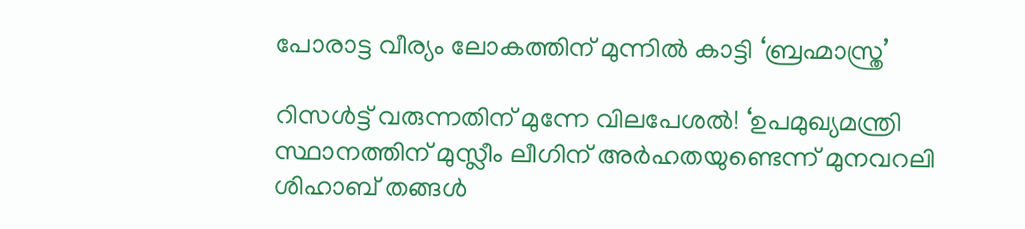പോരാട്ട വീര്യം ലോകത്തിന് മുന്നിൽ കാട്ടി ‘ബ്രഹ്മാസ്ത്ര’

റിസൾട്ട് വരുന്നതിന് മുന്നേ വിലപേശൽ! ‘ഉപമുഖ്യമന്ത്രി സ്ഥാനത്തിന് മുസ്ലീം ലീഗിന് അർഹതയുണ്ടെന്ന് മുനവറലി ശിഹാബ് തങ്ങൾ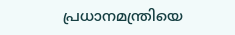പ്രധാനമന്ത്രിയെ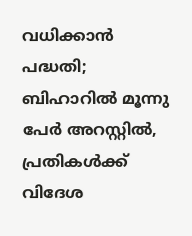വധിക്കാൻ പദ്ധതി; ബിഹാറിൽ മൂന്നു പേർ അറസ്റ്റിൽ, പ്രതികൾക്ക് വിദേശ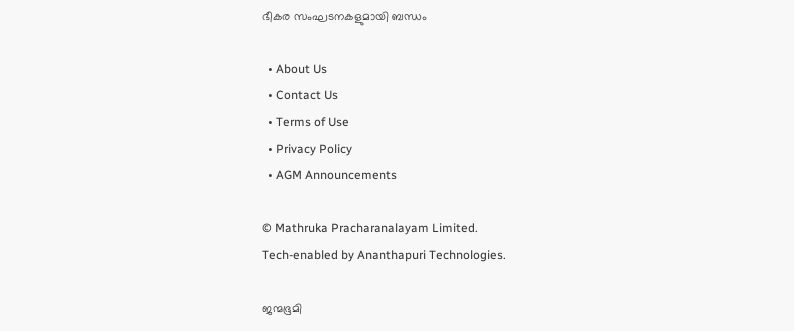ഭീകര സംഘടനകളുമായി ബന്ധം

  • About Us
  • Contact Us
  • Terms of Use
  • Privacy Policy
  • AGM Announcements

© Mathruka Pracharanalayam Limited.
Tech-enabled by Ananthapuri Technologies.

ജന്മഭൂമി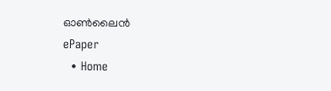ഓണ്‍ലൈന്‍
ePaper
  • Home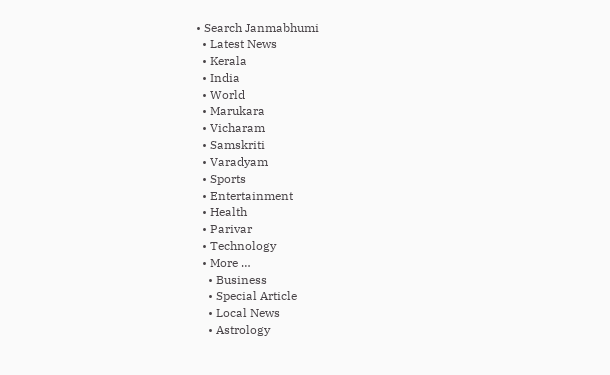• Search Janmabhumi
  • Latest News
  • Kerala
  • India
  • World
  • Marukara
  • Vicharam
  • Samskriti
  • Varadyam
  • Sports
  • Entertainment
  • Health
  • Parivar
  • Technology
  • More …
    • Business
    • Special Article
    • Local News
    • Astrology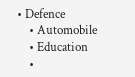• Defence
    • Automobile
    • Education
    •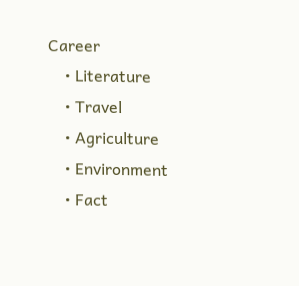Career
    • Literature
    • Travel
    • Agriculture
    • Environment
    • Fact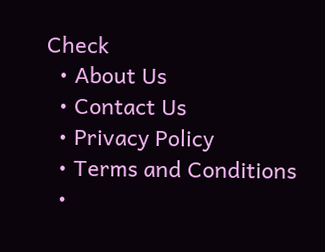Check
  • About Us
  • Contact Us
  • Privacy Policy
  • Terms and Conditions
  •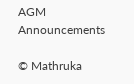AGM Announcements

© Mathruka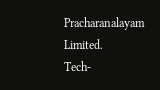Pracharanalayam Limited.
Tech-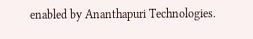enabled by Ananthapuri Technologies.